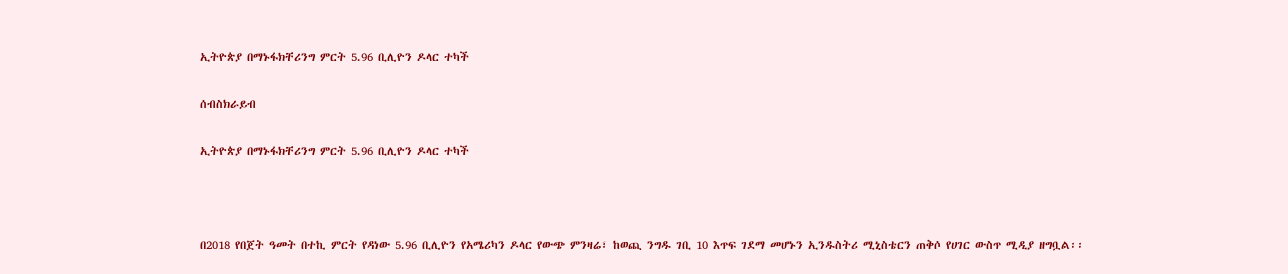ኢትዮጵያ በማኑፋክቸሪንግ ምርት 5.96 ቢሊዮን ዶላር ተካች

ሰብስክራይብ

ኢትዮጵያ በማኑፋክቸሪንግ ምርት 5.96 ቢሊዮን ዶላር ተካች



በ2018 የበጀት ዓመት በተኪ ምርት የዳነው 5.96 ቢሊዮን የአሜሪካን ዶላር የውጭ ምንዛሬ፣ ከወጪ ንግዱ ገቢ 10 እጥፍ ገደማ መሆኑን ኢንዱስትሪ ሚኒስቴርን ጠቅሶ የሀገር ውስጥ ሚዲያ ዘግቧል፡፡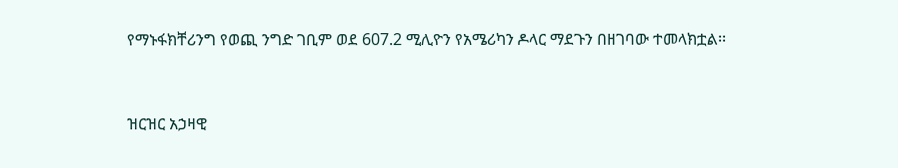የማኑፋክቸሪንግ የወጪ ንግድ ገቢም ወደ 607.2 ሚሊዮን የአሜሪካን ዶላር ማደጉን በዘገባው ተመላክቷል፡፡



ዝርዝር አኃዛዊ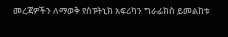መረጃዎችን ለማወቅ የስፑትኒክ አፍሪካን ግራፊክስ ይመልከቱ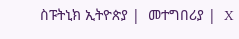ስፑትኒክ ኢትዮጵያ |  መተግበሪያ |  X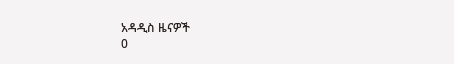አዳዲስ ዜናዎች
0